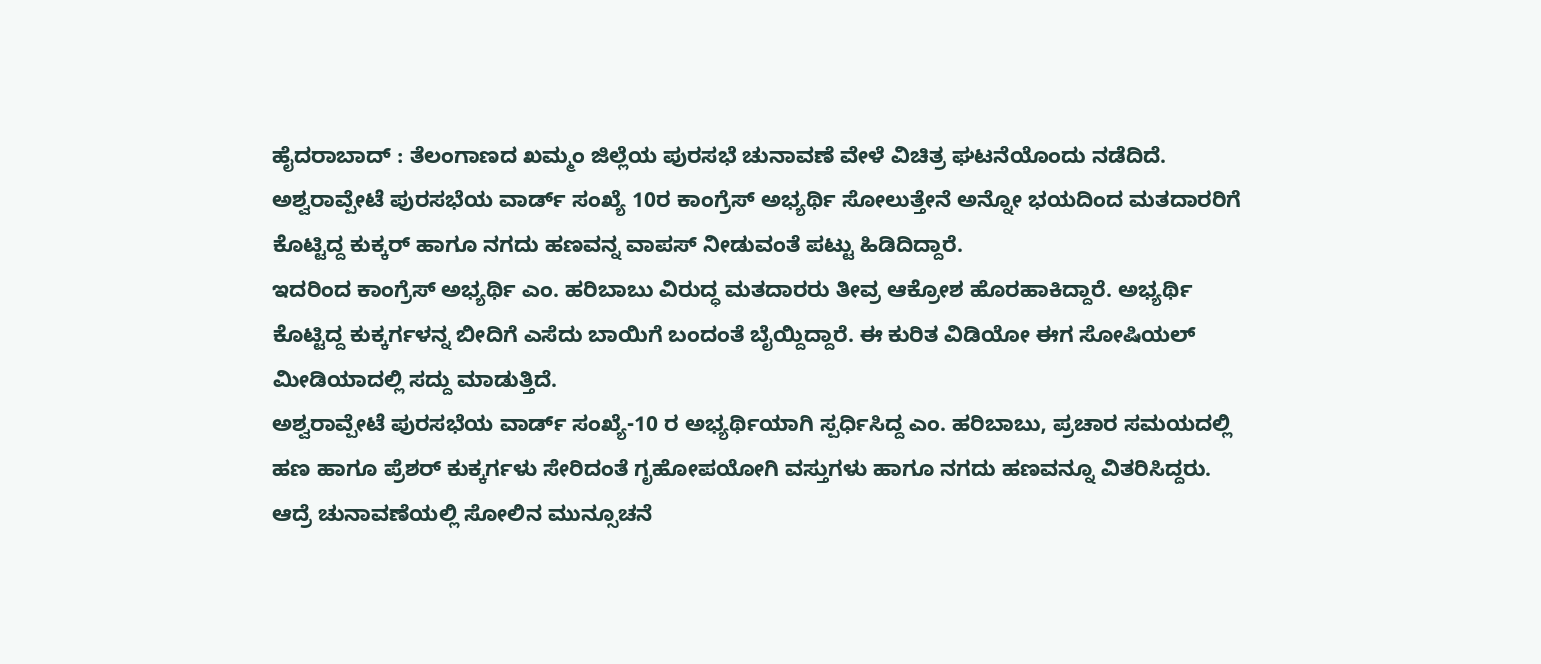ಹೈದರಾಬಾದ್ : ತೆಲಂಗಾಣದ ಖಮ್ಮಂ ಜಿಲ್ಲೆಯ ಪುರಸಭೆ ಚುನಾವಣೆ ವೇಳೆ ವಿಚಿತ್ರ ಘಟನೆಯೊಂದು ನಡೆದಿದೆ. ಅಶ್ವರಾವ್ಪೇಟೆ ಪುರಸಭೆಯ ವಾರ್ಡ್ ಸಂಖ್ಯೆ 10ರ ಕಾಂಗ್ರೆಸ್ ಅಭ್ಯರ್ಥಿ ಸೋಲುತ್ತೇನೆ ಅನ್ನೋ ಭಯದಿಂದ ಮತದಾರರಿಗೆ ಕೊಟ್ಟಿದ್ದ ಕುಕ್ಕರ್ ಹಾಗೂ ನಗದು ಹಣವನ್ನ ವಾಪಸ್ ನೀಡುವಂತೆ ಪಟ್ಟು ಹಿಡಿದಿದ್ದಾರೆ.
ಇದರಿಂದ ಕಾಂಗ್ರೆಸ್ ಅಭ್ಯರ್ಥಿ ಎಂ. ಹರಿಬಾಬು ವಿರುದ್ಧ ಮತದಾರರು ತೀವ್ರ ಆಕ್ರೋಶ ಹೊರಹಾಕಿದ್ದಾರೆ. ಅಭ್ಯರ್ಥಿ ಕೊಟ್ಟಿದ್ದ ಕುಕ್ಕರ್ಗಳನ್ನ ಬೀದಿಗೆ ಎಸೆದು ಬಾಯಿಗೆ ಬಂದಂತೆ ಬೈಯ್ದಿದ್ದಾರೆ. ಈ ಕುರಿತ ವಿಡಿಯೋ ಈಗ ಸೋಷಿಯಲ್ ಮೀಡಿಯಾದಲ್ಲಿ ಸದ್ದು ಮಾಡುತ್ತಿದೆ.
ಅಶ್ವರಾವ್ಪೇಟೆ ಪುರಸಭೆಯ ವಾರ್ಡ್ ಸಂಖ್ಯೆ-10 ರ ಅಭ್ಯರ್ಥಿಯಾಗಿ ಸ್ಪರ್ಧಿಸಿದ್ದ ಎಂ. ಹರಿಬಾಬು, ಪ್ರಚಾರ ಸಮಯದಲ್ಲಿ ಹಣ ಹಾಗೂ ಪ್ರೆಶರ್ ಕುಕ್ಕರ್ಗಳು ಸೇರಿದಂತೆ ಗೃಹೋಪಯೋಗಿ ವಸ್ತುಗಳು ಹಾಗೂ ನಗದು ಹಣವನ್ನೂ ವಿತರಿಸಿದ್ದರು. ಆದ್ರೆ ಚುನಾವಣೆಯಲ್ಲಿ ಸೋಲಿನ ಮುನ್ಸೂಚನೆ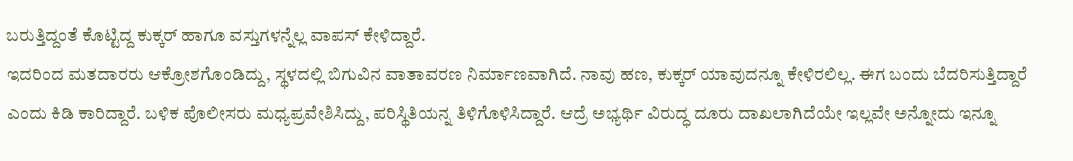ಬರುತ್ತಿದ್ದಂತೆ ಕೊಟ್ಟಿದ್ದ ಕುಕ್ಕರ್ ಹಾಗೂ ವಸ್ತುಗಳನ್ನೆಲ್ಲ ವಾಪಸ್ ಕೇಳಿದ್ದಾರೆ.
ಇದರಿಂದ ಮತದಾರರು ಆಕ್ರೋಶಗೊಂಡಿದ್ದು, ಸ್ಥಳದಲ್ಲಿ ಬಿಗುವಿನ ವಾತಾವರಣ ನಿರ್ಮಾಣವಾಗಿದೆ. ನಾವು ಹಣ, ಕುಕ್ಕರ್ ಯಾವುದನ್ನೂ ಕೇಳಿರಲಿಲ್ಲ. ಈಗ ಬಂದು ಬೆದರಿಸುತ್ತಿದ್ದಾರೆ ಎಂದು ಕಿಡಿ ಕಾರಿದ್ದಾರೆ. ಬಳಿಕ ಪೊಲೀಸರು ಮಧ್ಯಪ್ರವೇಶಿಸಿದ್ದು, ಪರಿಸ್ಥಿತಿಯನ್ನ ತಿಳಿಗೊಳಿಸಿದ್ದಾರೆ. ಆದ್ರೆ ಅಭ್ಯರ್ಥಿ ವಿರುದ್ಧ ದೂರು ದಾಖಲಾಗಿದೆಯೇ ಇಲ್ಲವೇ ಅನ್ನೋದು ಇನ್ನೂ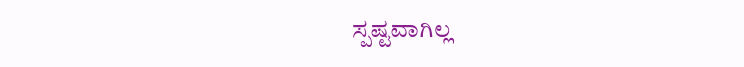ಸ್ಪಷ್ಟವಾಗಿಲ್ಲ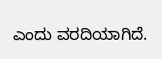ಎಂದು ವರದಿಯಾಗಿದೆ.